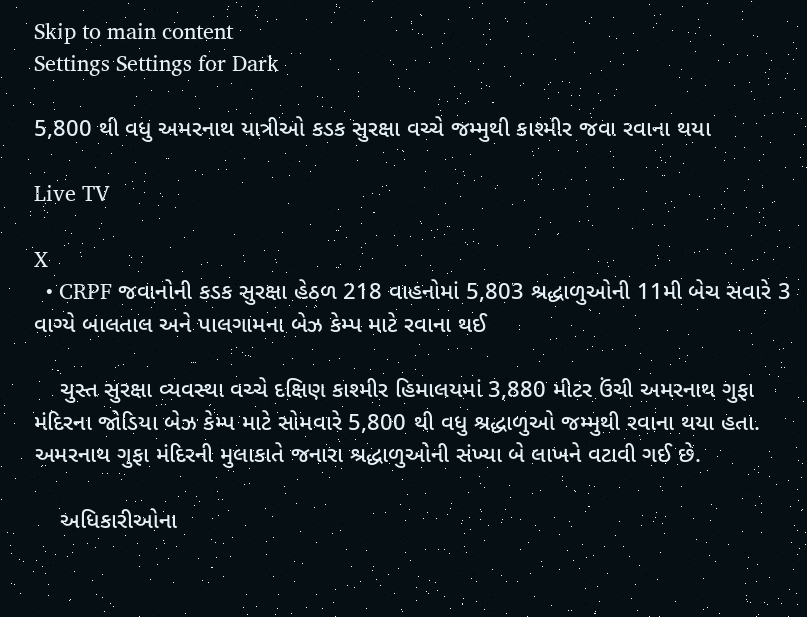Skip to main content
Settings Settings for Dark

5,800 થી વધુ અમરનાથ યાત્રીઓ કડક સુરક્ષા વચ્ચે જમ્મુથી કાશ્મીર જવા રવાના થયા

Live TV

X
  • CRPF જવાનોની કડક સુરક્ષા હેઠળ 218 વાહનોમાં 5,803 શ્રદ્ધાળુઓની 11મી બેચ સવારે 3 વાગ્યે બાલતાલ અને પાલગામના બેઝ કેમ્પ માટે રવાના થઈ

    ચુસ્ત સુરક્ષા વ્યવસ્થા વચ્ચે દક્ષિણ કાશ્મીર હિમાલયમાં 3,880 મીટર ઉંચી અમરનાથ ગુફા મંદિરના જોડિયા બેઝ કેમ્પ માટે સોમવારે 5,800 થી વધુ શ્રદ્ધાળુઓ જમ્મુથી રવાના થયા હતા. અમરનાથ ગુફા મંદિરની મુલાકાતે જનારા શ્રદ્ધાળુઓની સંખ્યા બે લાખને વટાવી ગઈ છે.

    અધિકારીઓના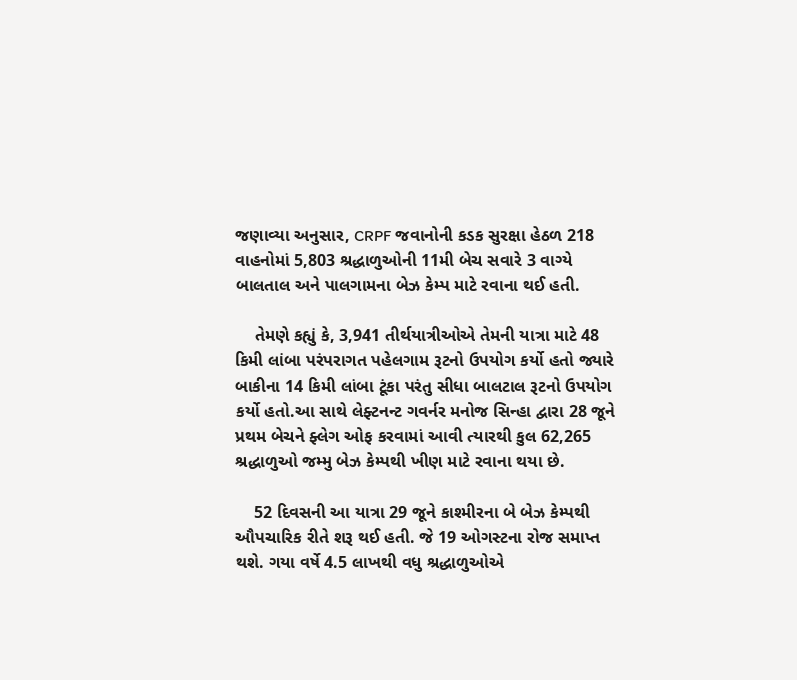જણાવ્યા અનુસાર, CRPF જવાનોની કડક સુરક્ષા હેઠળ 218 વાહનોમાં 5,803 શ્રદ્ધાળુઓની 11મી બેચ સવારે 3 વાગ્યે બાલતાલ અને પાલગામના બેઝ કેમ્પ માટે રવાના થઈ હતી.

    તેમણે કહ્યું કે, 3,941 તીર્થયાત્રીઓએ તેમની યાત્રા માટે 48 કિમી લાંબા પરંપરાગત પહેલગામ રૂટનો ઉપયોગ કર્યો હતો જ્યારે બાકીના 14 કિમી લાંબા ટૂંકા પરંતુ સીધા બાલટાલ રૂટનો ઉપયોગ કર્યો હતો.આ સાથે લેફ્ટનન્ટ ગવર્નર મનોજ સિન્હા દ્વારા 28 જૂને પ્રથમ બેચને ફ્લેગ ઓફ કરવામાં આવી ત્યારથી કુલ 62,265 શ્રદ્ધાળુઓ જમ્મુ બેઝ કેમ્પથી ખીણ માટે રવાના થયા છે.

    52 દિવસની આ યાત્રા 29 જૂને કાશ્મીરના બે બેઝ કેમ્પથી ઔપચારિક રીતે શરૂ થઈ હતી. જે 19 ઓગસ્ટના રોજ સમાપ્ત થશે. ગયા વર્ષે 4.5 લાખથી વધુ શ્રદ્ધાળુઓએ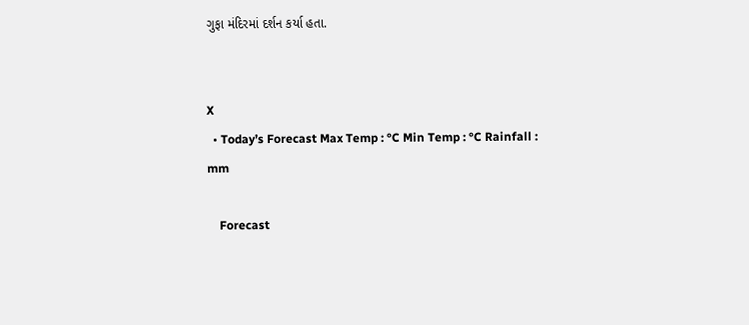ગુફા મંદિરમાં દર્શન કર્યા હતા.


X
  • Today’s Forecast Max Temp : °C Min Temp : °C Rainfall : mm

    Forecast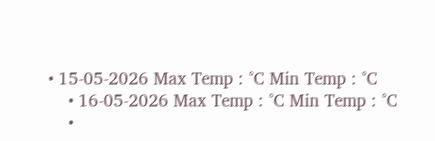• 15-05-2026 Max Temp : °C Min Temp : °C
    • 16-05-2026 Max Temp : °C Min Temp : °C
    •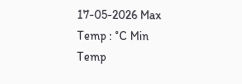17-05-2026 Max Temp : °C Min Temp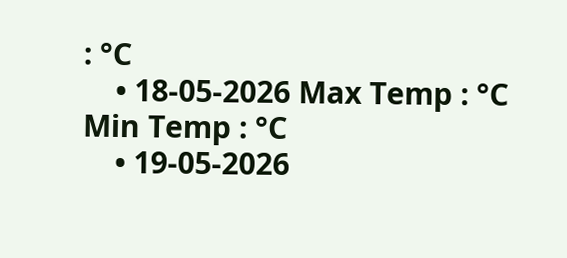: °C
    • 18-05-2026 Max Temp : °C Min Temp : °C
    • 19-05-2026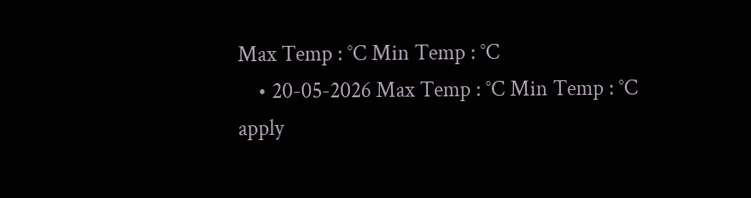Max Temp : °C Min Temp : °C
    • 20-05-2026 Max Temp : °C Min Temp : °C
apply